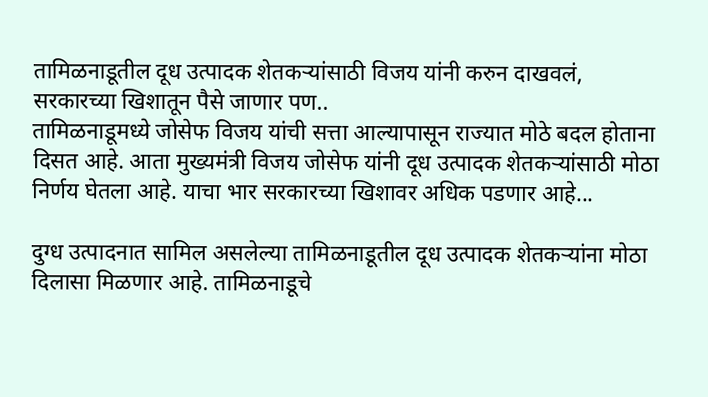तामिळनाडूतील दूध उत्पादक शेतकऱ्यांसाठी विजय यांनी करुन दाखवलं, सरकारच्या खिशातून पैसे जाणार पण..
तामिळनाडूमध्ये जोसेफ विजय यांची सत्ता आल्यापासून राज्यात मोठे बदल होताना दिसत आहे. आता मुख्यमंत्री विजय जोसेफ यांनी दूध उत्पादक शेतकऱ्यांसाठी मोठा निर्णय घेतला आहे. याचा भार सरकारच्या खिशावर अधिक पडणार आहे...

दुग्ध उत्पादनात सामिल असलेल्या तामिळनाडूतील दूध उत्पादक शेतकऱ्यांना मोठा दिलासा मिळणार आहे. तामिळनाडूचे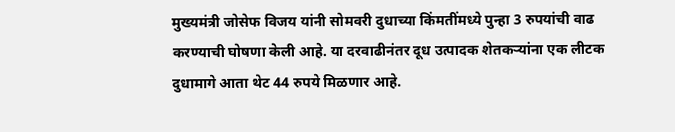मुख्यमंत्री जोसेफ विजय यांनी सोमवरी दुधाच्या किंमतींमध्ये पुन्हा 3 रुपयांची वाढ करण्याची घोषणा केली आहे. या दरवाढीनंतर दूध उत्पादक शेतकऱ्यांना एक लीटक दुधामागे आता थेट 44 रुपये मिळणार आहे.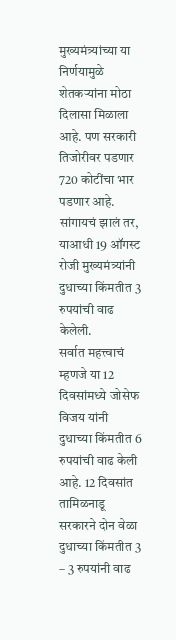मुख्यमंत्र्यांच्या या निर्णयामुळे शेतकऱ्यांना मोठा दिलासा मिळाला आहे. पण सरकारी तिजोरीवर पडणार 720 कोटींचा भार पडणार आहे. सांगायचं झालं तर, याआधी 19 ऑगस्ट रोजी मुख्यमंत्र्यांनी दुधाच्या किंमतीत 3 रुपयांची वाढ केलेली.
सर्वात महत्त्वाचं म्हणजे या 12 दिवसांमध्ये जोसेफ विजय यांनी दुधाच्या किंमतीत 6 रुपयांची वाढ केली आहे. 12 दिवसांत तामिळनाडू सरकारने दोन वेळा दुधाच्या किंमतीत 3 – 3 रुपयांनी वाढ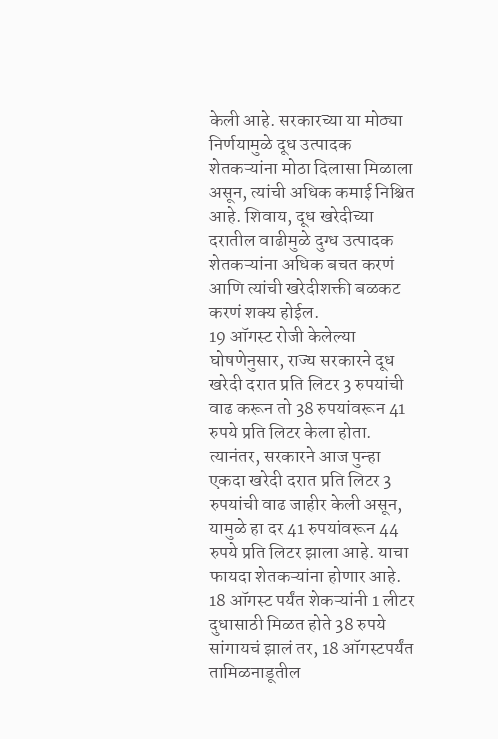केली आहे. सरकारच्या या मोठ्या निर्णयामुळे दूध उत्पादक शेतकऱ्यांना मोठा दिलासा मिळाला असून, त्यांची अधिक कमाई निश्चित आहे. शिवाय, दूध खरेदीच्या दरातील वाढीमुळे दुग्ध उत्पादक शेतकऱ्यांना अधिक बचत करणं आणि त्यांची खरेदीशक्ती बळकट करणं शक्य होईल.
19 ऑगस्ट रोजी केलेल्या घोषणेनुसार, राज्य सरकारने दूध खरेदी दरात प्रति लिटर 3 रुपयांची वाढ करून तो 38 रुपयांवरून 41 रुपये प्रति लिटर केला होता. त्यानंतर, सरकारने आज पुन्हा एकदा खरेदी दरात प्रति लिटर 3 रुपयांची वाढ जाहीर केली असून, यामुळे हा दर 41 रुपयांवरून 44 रुपये प्रति लिटर झाला आहे. याचा फायदा शेतकऱ्यांना होणार आहे.
18 ऑगस्ट पर्यंत शेकऱ्यांनी 1 लीटर दुधासाठी मिळत होते 38 रुपये
सांगायचं झालं तर, 18 ऑगस्टपर्यंत तामिळनाडूतील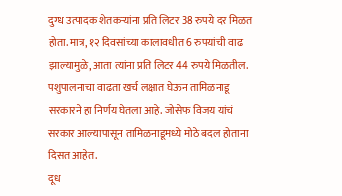दुग्ध उत्पादक शेतकऱ्यांना प्रति लिटर 38 रुपये दर मिळत होता. मात्र, १२ दिवसांच्या कालावधीत 6 रुपयांची वाढ झाल्यामुळे, आता त्यांना प्रति लिटर 44 रुपये मिळतील. पशुपालनाचा वाढता खर्च लक्षात घेऊन तामिळनाडू सरकारने हा निर्णय घेतला आहे. जोसेफ विजय यांचं सरकार आल्यापासून तामिळनाडूमध्ये मोठे बदल होताना दिसत आहेत.
दूध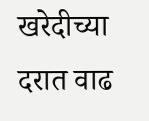खरेदीच्या दरात वाढ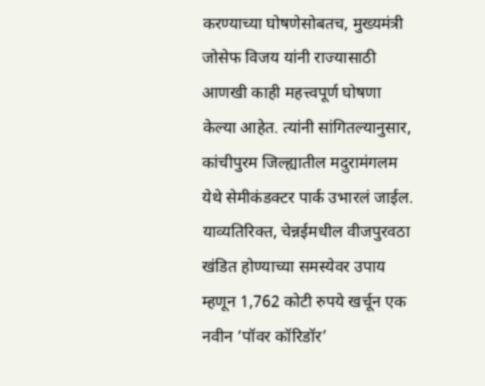करण्याच्या घोषणेसोबतच, मुख्यमंत्री जोसेफ विजय यांनी राज्यासाठी आणखी काही महत्त्वपूर्ण घोषणा केल्या आहेत. त्यांनी सांगितल्यानुसार, कांचीपुरम जिल्ह्यातील मदुरामंगलम येथे सेमीकंडक्टर पार्क उभारलं जाईल. याव्यतिरिक्त, चेन्नईमधील वीजपुरवठा खंडित होण्याच्या समस्येवर उपाय म्हणून 1,762 कोटी रुपये खर्चून एक नवीन ‘पॉवर कॉरिडॉर’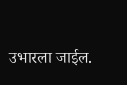उभारला जाईल.